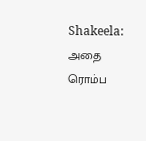Shakeela: அதை ரொம்ப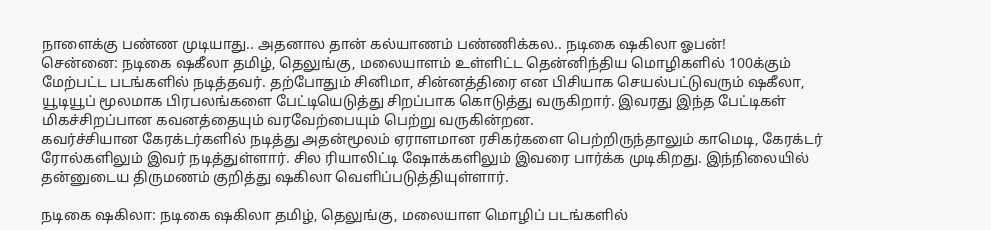நாளைக்கு பண்ண முடியாது.. அதனால தான் கல்யாணம் பண்ணிக்கல.. நடிகை ஷகிலா ஓபன்!
சென்னை: நடிகை ஷகீலா தமிழ், தெலுங்கு, மலையாளம் உள்ளிட்ட தென்னிந்திய மொழிகளில் 100க்கும் மேற்பட்ட படங்களில் நடித்தவர். தற்போதும் சினிமா, சின்னத்திரை என பிசியாக செயல்பட்டுவரும் ஷகீலா, யூடியூப் மூலமாக பிரபலங்களை பேட்டியெடுத்து சிறப்பாக கொடுத்து வருகிறார். இவரது இந்த பேட்டிகள் மிகச்சிறப்பான கவனத்தையும் வரவேற்பையும் பெற்று வருகின்றன.
கவர்ச்சியான கேரக்டர்களில் நடித்து அதன்மூலம் ஏராளமான ரசிகர்களை பெற்றிருந்தாலும் காமெடி, கேரக்டர் ரோல்களிலும் இவர் நடித்துள்ளார். சில ரியாலிட்டி ஷோக்களிலும் இவரை பார்க்க முடிகிறது. இந்நிலையில் தன்னுடைய திருமணம் குறித்து ஷகிலா வெளிப்படுத்தியுள்ளார்.

நடிகை ஷகிலா: நடிகை ஷகிலா தமிழ், தெலுங்கு, மலையாள மொழிப் படங்களில்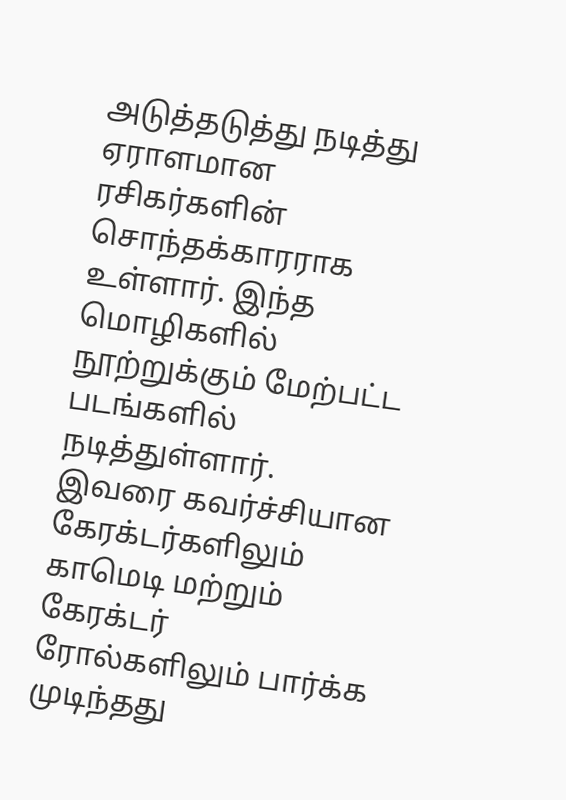அடுத்தடுத்து நடித்து ஏராளமான ரசிகர்களின் சொந்தக்காரராக உள்ளார். இந்த மொழிகளில் நூற்றுக்கும் மேற்பட்ட படங்களில் நடித்துள்ளார். இவரை கவர்ச்சியான கேரக்டர்களிலும் காமெடி மற்றும் கேரக்டர் ரோல்களிலும் பார்க்க முடிந்தது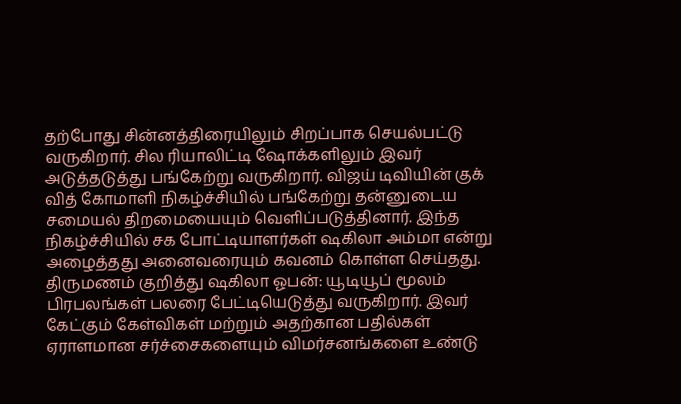தற்போது சின்னத்திரையிலும் சிறப்பாக செயல்பட்டு வருகிறார். சில ரியாலிட்டி ஷோக்களிலும் இவர் அடுத்தடுத்து பங்கேற்று வருகிறார். விஜய் டிவியின் குக் வித் கோமாளி நிகழ்ச்சியில் பங்கேற்று தன்னுடைய சமையல் திறமையையும் வெளிப்படுத்தினார். இந்த நிகழ்ச்சியில் சக போட்டியாளர்கள் ஷகிலா அம்மா என்று அழைத்தது அனைவரையும் கவனம் கொள்ள செய்தது.
திருமணம் குறித்து ஷகிலா ஓபன்: யூடியூப் மூலம் பிரபலங்கள் பலரை பேட்டியெடுத்து வருகிறார். இவர் கேட்கும் கேள்விகள் மற்றும் அதற்கான பதில்கள் ஏராளமான சர்ச்சைகளையும் விமர்சனங்களை உண்டு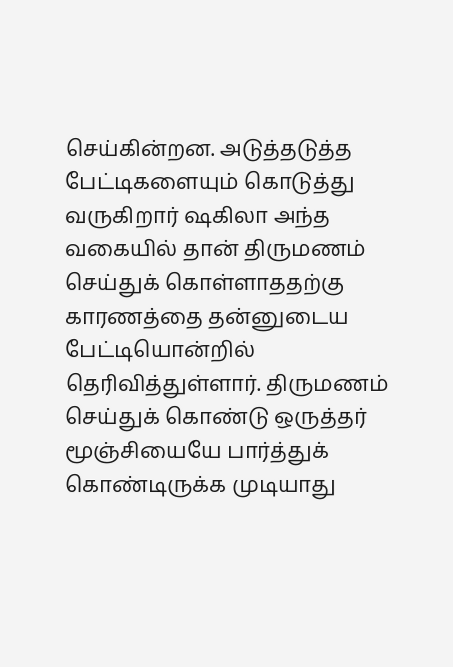செய்கின்றன. அடுத்தடுத்த பேட்டிகளையும் கொடுத்து வருகிறார் ஷகிலா அந்த வகையில் தான் திருமணம் செய்துக் கொள்ளாததற்கு காரணத்தை தன்னுடைய பேட்டியொன்றில் தெரிவித்துள்ளார். திருமணம் செய்துக் கொண்டு ஒருத்தர் மூஞ்சியையே பார்த்துக் கொண்டிருக்க முடியாது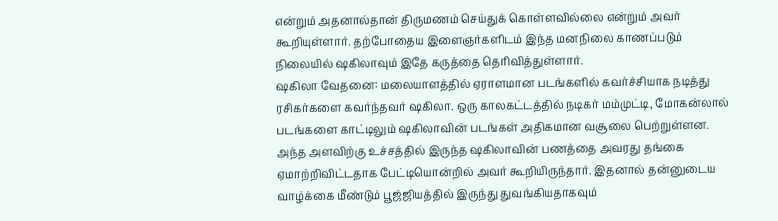என்றும் அதனால்தான் திருமணம் செய்துக் கொள்ளவில்லை என்றும் அவர் கூறியுள்ளார். தற்போதைய இளைஞர்களிடம் இந்த மனநிலை காணப்படும் நிலையில் ஷகிலாவும் இதே கருத்தை தெரிவித்துள்ளார்.
ஷகிலா வேதனை: மலையாளத்தில் ஏராளமான படங்களில் கவர்ச்சியாக நடித்து ரசிகர்களை கவர்ந்தவர் ஷகிலா. ஒரு காலகட்டத்தில் நடிகர் மம்முட்டி, மோகன்லால் படங்களை காட்டிலும் ஷகிலாவின் படங்கள் அதிகமான வசூலை பெற்றுள்ளன. அந்த அளவிற்கு உச்சத்தில் இருந்த ஷகிலாவின் பணத்தை அவரது தங்கை ஏமாற்றிவிட்டதாக பேட்டியொன்றில் அவர் கூறியிருந்தார். இதனால் தன்னுடைய வாழ்க்கை மீண்டும் பூஜ்ஜியத்தில் இருந்து துவங்கியதாகவும்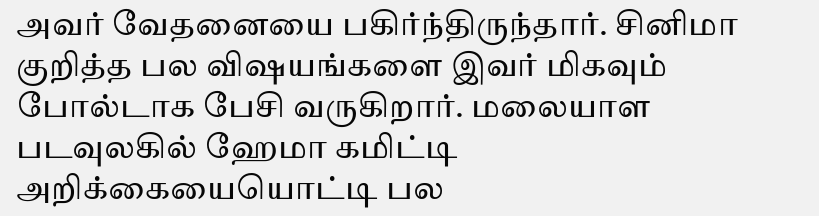அவர் வேதனையை பகிர்ந்திருந்தார். சினிமா குறித்த பல விஷயங்களை இவர் மிகவும் போல்டாக பேசி வருகிறார். மலையாள படவுலகில் ஹேமா கமிட்டி அறிக்கையையொட்டி பல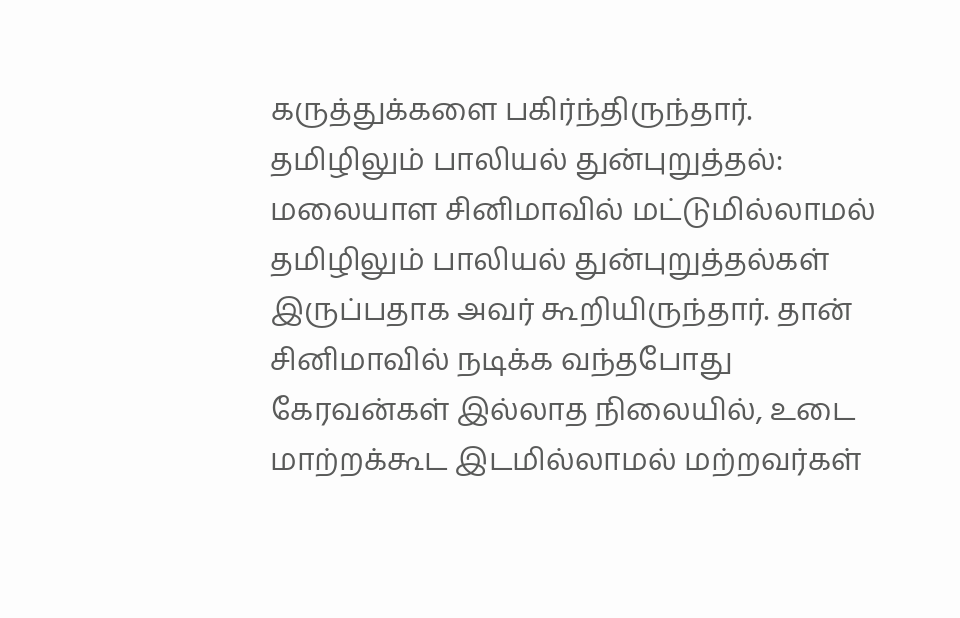கருத்துக்களை பகிர்ந்திருந்தார்.
தமிழிலும் பாலியல் துன்புறுத்தல்: மலையாள சினிமாவில் மட்டுமில்லாமல் தமிழிலும் பாலியல் துன்புறுத்தல்கள் இருப்பதாக அவர் கூறியிருந்தார். தான் சினிமாவில் நடிக்க வந்தபோது கேரவன்கள் இல்லாத நிலையில், உடை மாற்றக்கூட இடமில்லாமல் மற்றவர்கள்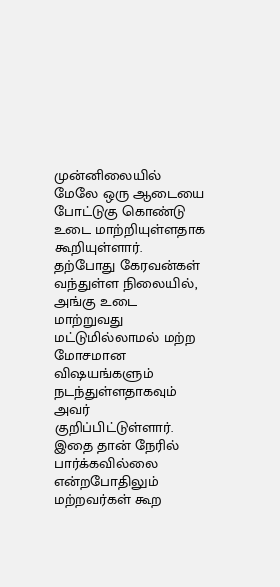முன்னிலையில் மேலே ஒரு ஆடையை போட்டுகு கொண்டு உடை மாற்றியுள்ளதாக கூறியுள்ளார். தற்போது கேரவன்கள் வந்துள்ள நிலையில், அங்கு உடை மாற்றுவது மட்டுமில்லாமல் மற்ற மோசமான விஷயங்களும் நடந்துள்ளதாகவும் அவர் குறிப்பிட்டுள்ளார். இதை தான் நேரில் பார்க்கவில்லை என்றபோதிலும் மற்றவர்கள் கூற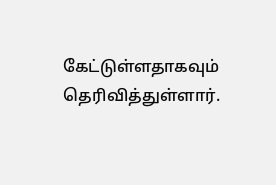கேட்டுள்ளதாகவும் தெரிவித்துள்ளார்.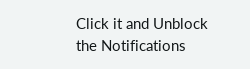Click it and Unblock the Notifications